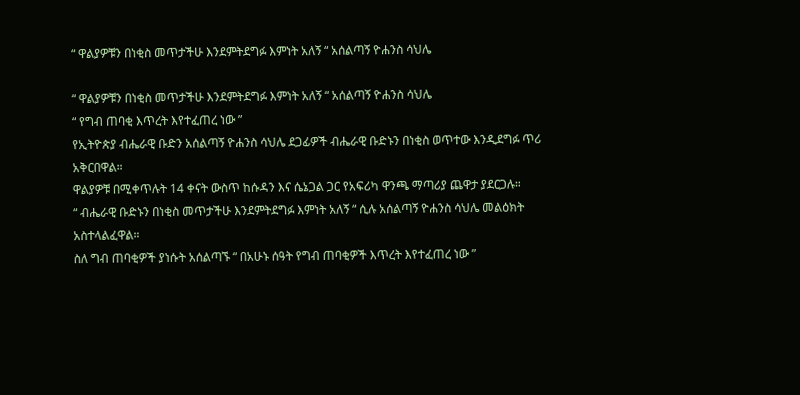“ ዋልያዎቹን በነቂስ መጥታችሁ እንደምትደግፉ እምነት አለኝ “ አሰልጣኝ ዮሐንስ ሳህሌ

“ ዋልያዎቹን በነቂስ መጥታችሁ እንደምትደግፉ እምነት አለኝ “ አሰልጣኝ ዮሐንስ ሳህሌ
“ የግብ ጠባቂ እጥረት እየተፈጠረ ነው ”
የኢትዮጵያ ብሔራዊ ቡድን አሰልጣኝ ዮሐንስ ሳህሌ ደጋፊዎች ብሔራዊ ቡድኑን በነቂስ ወጥተው እንዲደግፉ ጥሪ አቅርበዋል።
ዋልያዎቹ በሚቀጥሉት 14 ቀናት ውስጥ ከሱዳን እና ሴኔጋል ጋር የአፍሪካ ዋንጫ ማጣሪያ ጨዋታ ያደርጋሉ።
“ ብሔራዊ ቡድኑን በነቂስ መጥታችሁ እንደምትደግፉ እምነት አለኝ “ ሲሉ አሰልጣኝ ዮሐንስ ሳህሌ መልዕክት አስተላልፈዋል።
ስለ ግብ ጠባቂዎች ያነሱት አሰልጣኙ “ በአሁኑ ሰዓት የግብ ጠባቂዎች እጥረት እየተፈጠረ ነው ”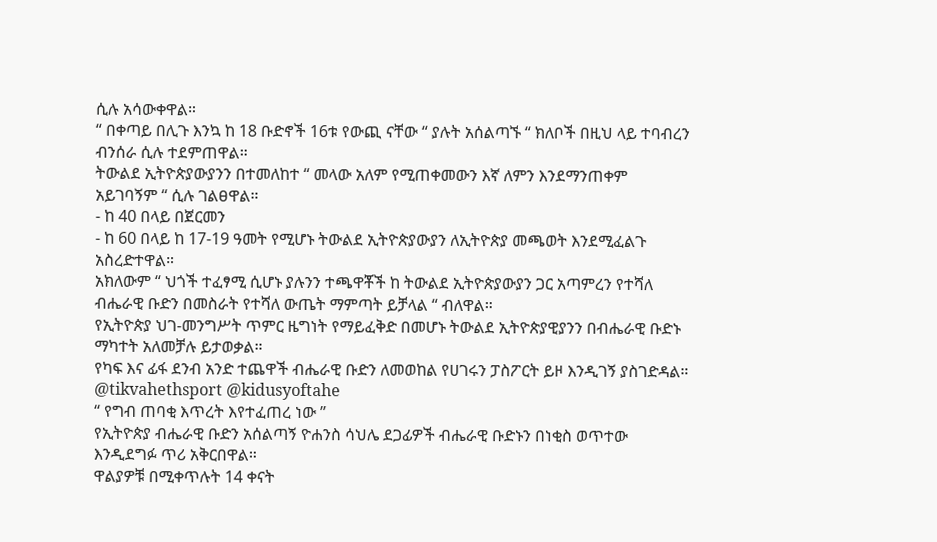ሲሉ አሳውቀዋል።
“ በቀጣይ በሊጉ እንኳ ከ 18 ቡድኖች 16ቱ የውጪ ናቸው “ ያሉት አሰልጣኙ “ ክለቦች በዚህ ላይ ተባብረን ብንሰራ ሲሉ ተደምጠዋል።
ትውልደ ኢትዮጵያውያንን በተመለከተ “ መላው አለም የሚጠቀመውን እኛ ለምን እንደማንጠቀም አይገባኝም “ ሲሉ ገልፀዋል።
- ከ 40 በላይ በጀርመን
- ከ 60 በላይ ከ 17-19 ዓመት የሚሆኑ ትውልደ ኢትዮጵያውያን ለኢትዮጵያ መጫወት እንደሚፈልጉ አስረድተዋል።
አክለውም “ ህጎች ተፈፃሚ ሲሆኑ ያሉንን ተጫዋቾች ከ ትውልደ ኢትዮጵያውያን ጋር አጣምረን የተሻለ ብሔራዊ ቡድን በመስራት የተሻለ ውጤት ማምጣት ይቻላል “ ብለዋል።
የኢትዮጵያ ህገ-መንግሥት ጥምር ዜግነት የማይፈቅድ በመሆኑ ትውልደ ኢትዮጵያዊያንን በብሔራዊ ቡድኑ ማካተት አለመቻሉ ይታወቃል።
የካፍ እና ፊፋ ደንብ አንድ ተጨዋች ብሔራዊ ቡድን ለመወከል የሀገሩን ፓስፖርት ይዞ እንዲገኝ ያስገድዳል።
@tikvahethsport @kidusyoftahe
“ የግብ ጠባቂ እጥረት እየተፈጠረ ነው ”
የኢትዮጵያ ብሔራዊ ቡድን አሰልጣኝ ዮሐንስ ሳህሌ ደጋፊዎች ብሔራዊ ቡድኑን በነቂስ ወጥተው እንዲደግፉ ጥሪ አቅርበዋል።
ዋልያዎቹ በሚቀጥሉት 14 ቀናት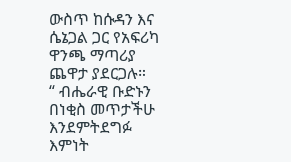ውስጥ ከሱዳን እና ሴኔጋል ጋር የአፍሪካ ዋንጫ ማጣሪያ ጨዋታ ያደርጋሉ።
“ ብሔራዊ ቡድኑን በነቂስ መጥታችሁ እንደምትደግፉ እምነት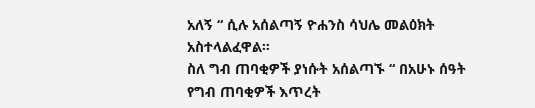አለኝ “ ሲሉ አሰልጣኝ ዮሐንስ ሳህሌ መልዕክት አስተላልፈዋል።
ስለ ግብ ጠባቂዎች ያነሱት አሰልጣኙ “ በአሁኑ ሰዓት የግብ ጠባቂዎች እጥረት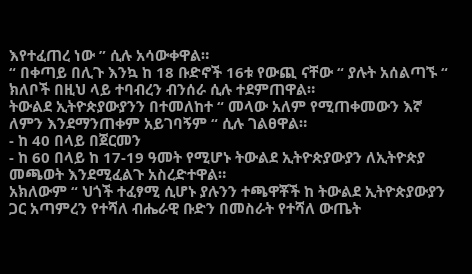እየተፈጠረ ነው ” ሲሉ አሳውቀዋል።
“ በቀጣይ በሊጉ እንኳ ከ 18 ቡድኖች 16ቱ የውጪ ናቸው “ ያሉት አሰልጣኙ “ ክለቦች በዚህ ላይ ተባብረን ብንሰራ ሲሉ ተደምጠዋል።
ትውልደ ኢትዮጵያውያንን በተመለከተ “ መላው አለም የሚጠቀመውን እኛ ለምን እንደማንጠቀም አይገባኝም “ ሲሉ ገልፀዋል።
- ከ 40 በላይ በጀርመን
- ከ 60 በላይ ከ 17-19 ዓመት የሚሆኑ ትውልደ ኢትዮጵያውያን ለኢትዮጵያ መጫወት እንደሚፈልጉ አስረድተዋል።
አክለውም “ ህጎች ተፈፃሚ ሲሆኑ ያሉንን ተጫዋቾች ከ ትውልደ ኢትዮጵያውያን ጋር አጣምረን የተሻለ ብሔራዊ ቡድን በመስራት የተሻለ ውጤት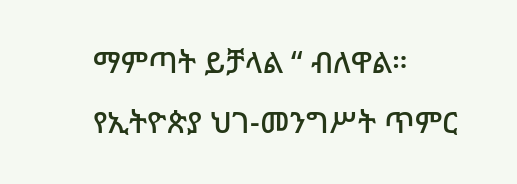ማምጣት ይቻላል “ ብለዋል።
የኢትዮጵያ ህገ-መንግሥት ጥምር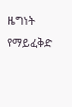ዜግነት የማይፈቅድ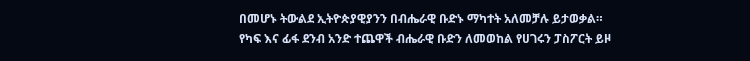በመሆኑ ትውልደ ኢትዮጵያዊያንን በብሔራዊ ቡድኑ ማካተት አለመቻሉ ይታወቃል።
የካፍ እና ፊፋ ደንብ አንድ ተጨዋች ብሔራዊ ቡድን ለመወከል የሀገሩን ፓስፖርት ይዞ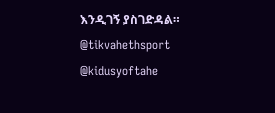እንዲገኝ ያስገድዳል።
@tikvahethsport @kidusyoftahe